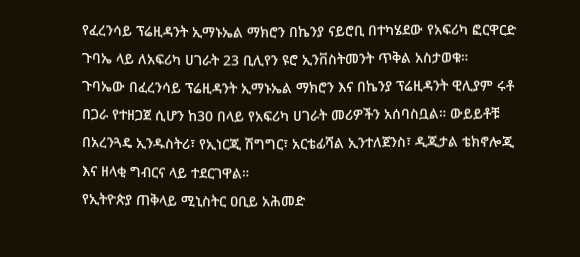የፈረንሳይ ፕሬዚዳንት ኢማኑኤል ማክሮን በኬንያ ናይሮቢ በተካሄደው የአፍሪካ ፎርዋርድ ጉባኤ ላይ ለአፍሪካ ሀገራት 23 ቢሊየን ዩሮ ኢንቨስትመንት ጥቅል አስታወቁ።
ጉባኤው በፈረንሳይ ፕሬዚዳንት ኢማኑኤል ማክሮን እና በኬንያ ፕሬዚዳንት ዊሊያም ሩቶ በጋራ የተዘጋጀ ሲሆን ከ30 በላይ የአፍሪካ ሀገራት መሪዎችን አሰባስቧል። ውይይቶቹ በአረንጓዴ ኢንዱስትሪ፣ የኢነርጂ ሽግግር፣ አርቴፊሻል ኢንተለጀንስ፣ ዲጂታል ቴክኖሎጂ እና ዘላቂ ግብርና ላይ ተደርገዋል።
የኢትዮጵያ ጠቅላይ ሚኒስትር ዐቢይ አሕመድ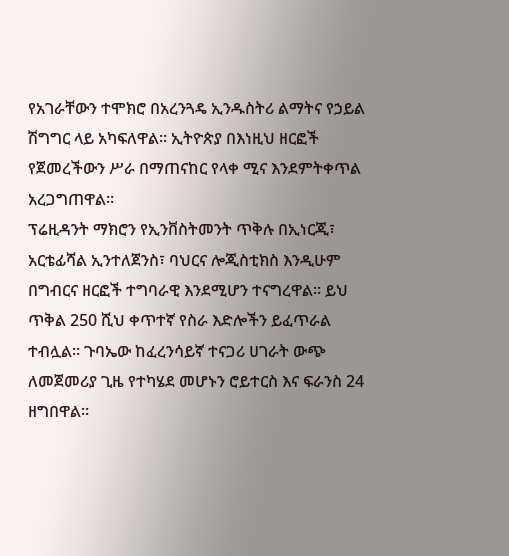የአገራቸውን ተሞክሮ በአረንጓዴ ኢንዱስትሪ ልማትና የኃይል ሽግግር ላይ አካፍለዋል። ኢትዮጵያ በእነዚህ ዘርፎች የጀመረችውን ሥራ በማጠናከር የላቀ ሚና እንደምትቀጥል አረጋግጠዋል።
ፕሬዚዳንት ማክሮን የኢንቨስትመንት ጥቅሉ በኢነርጂ፣ አርቴፊሻል ኢንተለጀንስ፣ ባህርና ሎጂስቲክስ እንዲሁም በግብርና ዘርፎች ተግባራዊ እንደሚሆን ተናግረዋል። ይህ ጥቅል 250 ሺህ ቀጥተኛ የስራ እድሎችን ይፈጥራል ተብሏል። ጉባኤው ከፈረንሳይኛ ተናጋሪ ሀገራት ውጭ ለመጀመሪያ ጊዜ የተካሄደ መሆኑን ሮይተርስ እና ፍራንስ 24 ዘግበዋል።